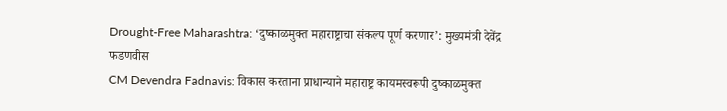Drought-Free Maharashtra: ‘दुष्काळमुक्त महाराष्ट्राचा संकल्प पूर्ण करणार’: मुख्यमंत्री देवेंद्र फडणवीस
CM Devendra Fadnavis: विकास करताना प्राधान्याने महाराष्ट्र कायमस्वरूपी दुष्काळमुक्त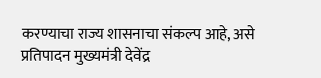करण्याचा राज्य शासनाचा संकल्प आहे, असे प्रतिपादन मुख्यमंत्री देवेंद्र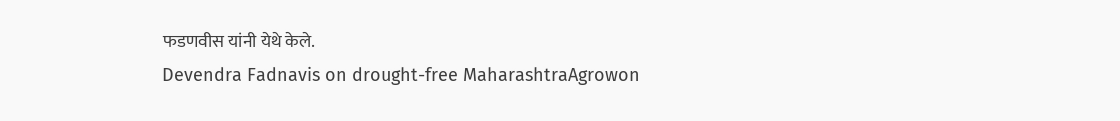फडणवीस यांनी येथे केले.
Devendra Fadnavis on drought-free MaharashtraAgrowon